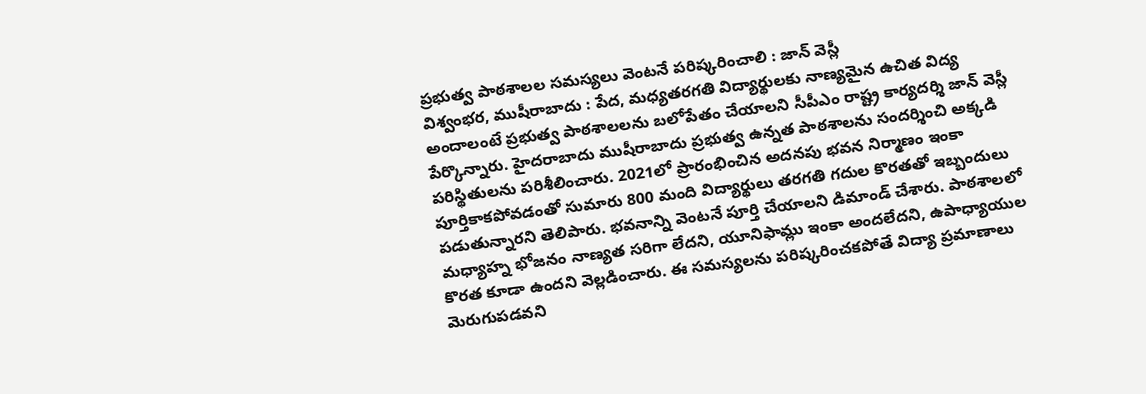ప్రభుత్వ పాఠశాలల సమస్యలు వెంటనే పరిష్కరించాలి : జాన్ వెస్లీ
విశ్వంభర, ముషీరాబాదు : పేద, మధ్యతరగతి విద్యార్థులకు నాణ్యమైన ఉచిత విద్య అందాలంటే ప్రభుత్వ పాఠశాలలను బలోపేతం చేయాలని సీపీఎం రాష్ట్ర కార్యదర్శి జాన్ వెస్లీ పేర్కొన్నారు. హైదరాబాదు ముషీరాబాదు ప్రభుత్వ ఉన్నత పాఠశాలను సందర్శించి అక్కడి పరిస్థితులను పరిశీలించారు. 2021లో ప్రారంభించిన అదనపు భవన నిర్మాణం ఇంకా పూర్తికాకపోవడంతో సుమారు 800 మంది విద్యార్థులు తరగతి గదుల కొరతతో ఇబ్బందులు పడుతున్నారని తెలిపారు. భవనాన్ని వెంటనే పూర్తి చేయాలని డిమాండ్ చేశారు. పాఠశాలలో మధ్యాహ్న భోజనం నాణ్యత సరిగా లేదని, యూనిఫామ్లు ఇంకా అందలేదని, ఉపాధ్యాయుల కొరత కూడా ఉందని వెల్లడించారు. ఈ సమస్యలను పరిష్కరించకపోతే విద్యా ప్రమాణాలు మెరుగుపడవని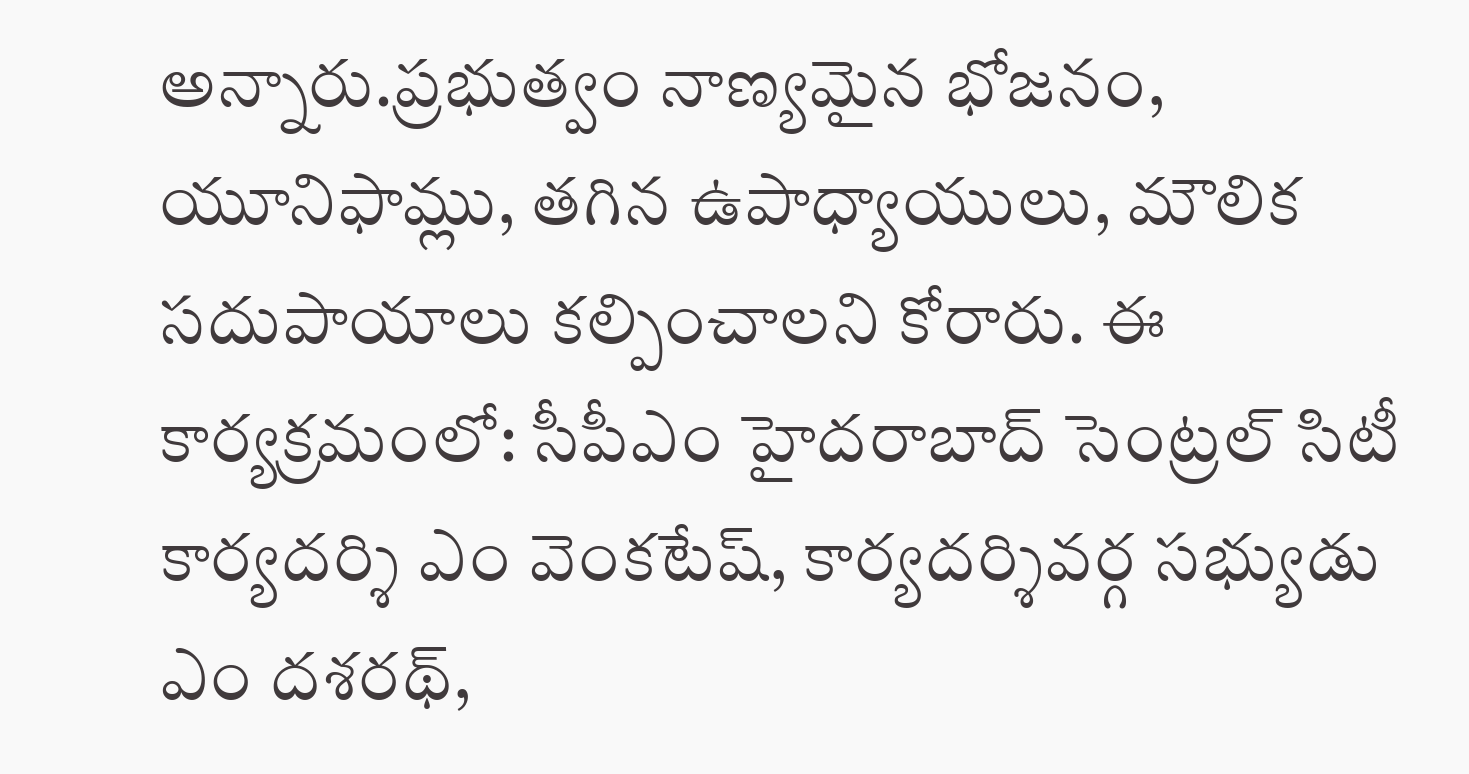అన్నారు.ప్రభుత్వం నాణ్యమైన భోజనం, యూనిఫామ్లు, తగిన ఉపాధ్యాయులు, మౌలిక సదుపాయాలు కల్పించాలని కోరారు. ఈ కార్యక్రమంలో: సీపీఎం హైదరాబాద్ సెంట్రల్ సిటీ కార్యదర్శి ఎం వెంకటేష్, కార్యదర్శివర్గ సభ్యుడు ఎం దశరథ్,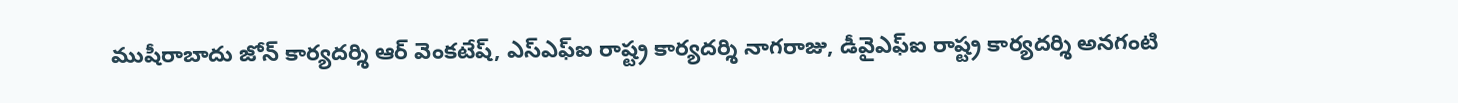ముషీరాబాదు జోన్ కార్యదర్శి ఆర్ వెంకటేష్, ఎస్ఎఫ్ఐ రాష్ట్ర కార్యదర్శి నాగరాజు, డీవైఎఫ్ఐ రాష్ట్ర కార్యదర్శి అనగంటి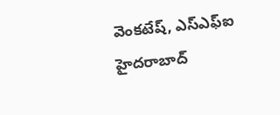వెంకటేష్, ఎస్ఎఫ్ఐ హైదరాబాద్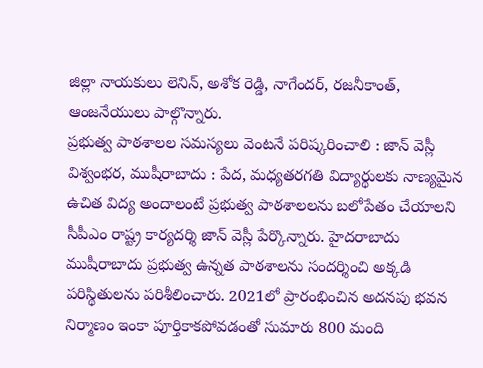జిల్లా నాయకులు లెనిన్, అశోక రెడ్డి, నాగేందర్, రజనీకాంత్, ఆంజనేయులు పాల్గొన్నారు.
ప్రభుత్వ పాఠశాలల సమస్యలు వెంటనే పరిష్కరించాలి : జాన్ వెస్లీ
విశ్వంభర, ముషీరాబాదు : పేద, మధ్యతరగతి విద్యార్థులకు నాణ్యమైన ఉచిత విద్య అందాలంటే ప్రభుత్వ పాఠశాలలను బలోపేతం చేయాలని సీపీఎం రాష్ట్ర కార్యదర్శి జాన్ వెస్లీ పేర్కొన్నారు. హైదరాబాదు ముషీరాబాదు ప్రభుత్వ ఉన్నత పాఠశాలను సందర్శించి అక్కడి పరిస్థితులను పరిశీలించారు. 2021లో ప్రారంభించిన అదనపు భవన నిర్మాణం ఇంకా పూర్తికాకపోవడంతో సుమారు 800 మంది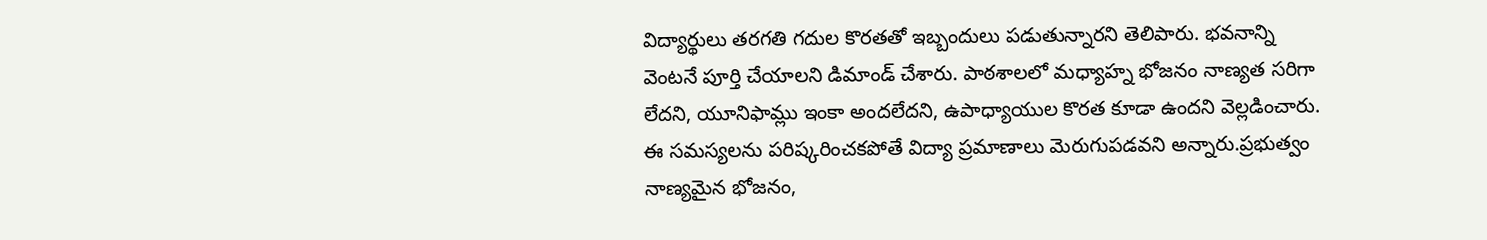విద్యార్థులు తరగతి గదుల కొరతతో ఇబ్బందులు పడుతున్నారని తెలిపారు. భవనాన్ని వెంటనే పూర్తి చేయాలని డిమాండ్ చేశారు. పాఠశాలలో మధ్యాహ్న భోజనం నాణ్యత సరిగా లేదని, యూనిఫామ్లు ఇంకా అందలేదని, ఉపాధ్యాయుల కొరత కూడా ఉందని వెల్లడించారు. ఈ సమస్యలను పరిష్కరించకపోతే విద్యా ప్రమాణాలు మెరుగుపడవని అన్నారు.ప్రభుత్వం నాణ్యమైన భోజనం,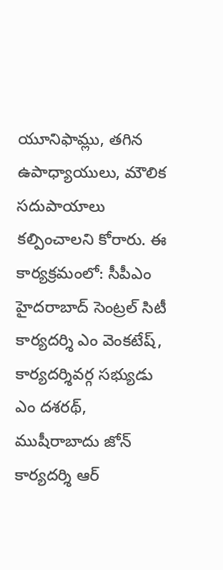యూనిఫామ్లు, తగిన ఉపాధ్యాయులు, మౌలిక సదుపాయాలు కల్పించాలని కోరారు. ఈ కార్యక్రమంలో: సీపీఎం హైదరాబాద్ సెంట్రల్ సిటీ కార్యదర్శి ఎం వెంకటేష్, కార్యదర్శివర్గ సభ్యుడు ఎం దశరథ్, ముషీరాబాదు జోన్ కార్యదర్శి ఆర్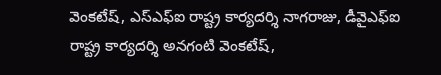వెంకటేష్, ఎస్ఎఫ్ఐ రాష్ట్ర కార్యదర్శి నాగరాజు, డీవైఎఫ్ఐ రాష్ట్ర కార్యదర్శి అనగంటి వెంకటేష్,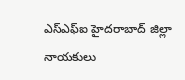ఎస్ఎఫ్ఐ హైదరాబాద్ జిల్లా నాయకులు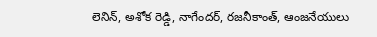లెనిన్, అశోక రెడ్డి, నాగేందర్, రజనీకాంత్, ఆంజనేయులు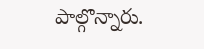పాల్గొన్నారు.